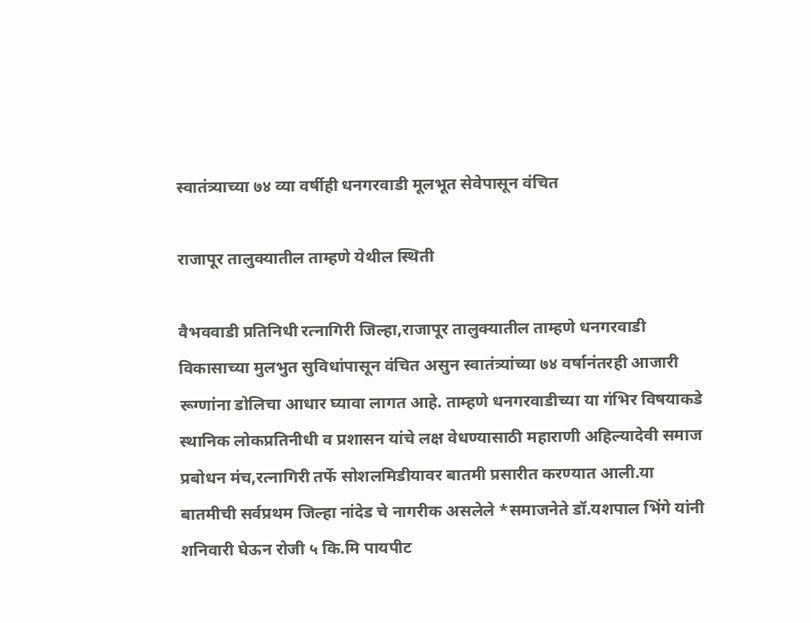स्वातंत्र्याच्या ७४ व्या वर्षीही धनगरवाडी मूलभूत सेवेपासून वंचित

राजापूर तालुक्यातील ताम्हणे येथील स्थिती

वैभववाडी प्रतिनिधी रत्नागिरी जिल्हा,राजापूर तालुक्यातील ताम्हणे धनगरवाडी विकासाच्या मुलभुत सुविधांपासून वंचित असुन स्वातंत्र्यांच्या ७४ वर्षानंतरही आजारी रूग्णांना डोलिचा आधार घ्यावा लागत आहे. ताम्हणे धनगरवाडीच्या या गंभिर विषयाकडे स्थानिक लोकप्रतिनीधी व प्रशासन यांचे लक्ष वेधण्यासाठी महाराणी अहिल्यादेवी समाज प्रबोधन मंच,रत्नागिरी तर्फे सोशलमिडीयावर बातमी प्रसारीत करण्यात आली.या बातमीची सर्वप्रथम जिल्हा नांदेड चे नागरीक असलेले *समाजनेते डॉ.यशपाल भिंगे यांनी शनिवारी घेऊन रोजी ५ कि.मि पायपीट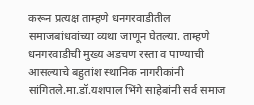करून प्रत्यक्ष ताम्हणे धनगरवाडीतील समाजबांधवांच्या व्यथा जाणून घेतल्या. ताम्हणे धनगरवाडीची मुख्य अडचण रस्ता व पाण्याची आसल्याचे बहुतांश स्थानिक नागरीकांनी सांगितले.मा.डॉ.यशपाल भिंगे साहेबांनी सर्व समाज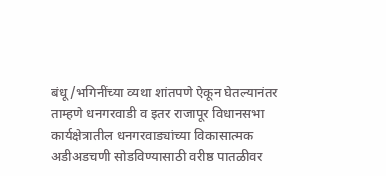बंधू/भगिनींच्या व्यथा शांतपणे ऐकून घेतल्यानंतर ताम्हणे धनगरवाडी व इतर राजापूर विधानसभा कार्यक्षेत्रातील धनगरवाड्यांच्या विकासात्मक अडीअडचणी सोडविण्यासाठी वरीष्ठ पातळीवर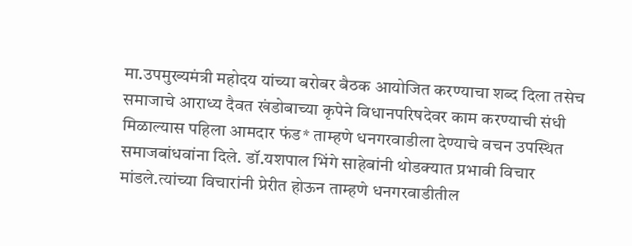मा.उपमुख्यमंत्री महोदय यांच्या बरोबर बैठक आयोजित करण्याचा शब्द दिला तसेच समाजाचे आराध्य दैवत खंडोबाच्या कृपेने विधानपरिषदेवर काम करण्याची संधी मिळाल्यास पहिला आमदार फंड* ताम्हणे धनगरवाडीला देण्याचे वचन उपस्थित समाजबांधवांना दिले. डॉ.यशपाल भिंगे साहेबांनी थोडक्यात प्रभावी विचार मांडले.त्यांच्या विचारांनी प्रेरीत होऊन ताम्हणे धनगरवाडीतील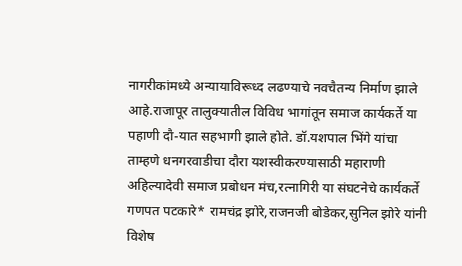नागरीकांमध्ये अन्यायाविरूध्द लढण्याचे नवचैतन्य निर्माण झाले आहे.राजापूर तालुक्यातील विविध भागांतून समाज कार्यकर्ते या पहाणी दौ-यात सहभागी झाले होते. डॉ.यशपाल भिंगे यांचा ताम्हणे धनगरवाडीचा दौरा यशस्वीकरण्यासाठी महाराणी अहिल्यादेवी समाज प्रबोधन मंच,रत्नागिरी या संघटनेचे कार्यकर्ते गणपत पटकारे* रामचंद्र झोरे,राजनजी बोडेकर,सुनिल झोरे यांनी विशेष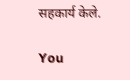सहकार्य केले.

You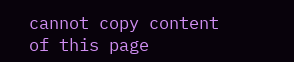cannot copy content of this page